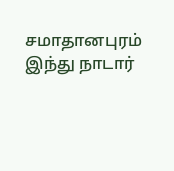சமாதானபுரம் இந்து நாடார்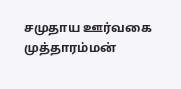சமுதாய ஊர்வகை முத்தாரம்மன்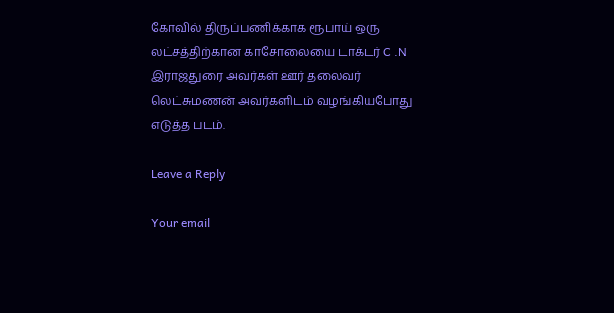கோவில் திருப்பணிக்காக ரூபாய் ஒரு லட்சத்திற்கான காசோலையை டாக்டர் C .N இராஜதுரை அவர்கள் ஊர் தலைவர் லெட்சுமணன் அவர்களிடம் வழங்கியபோது எடுத்த படம்.

Leave a Reply

Your email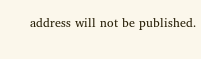address will not be published.